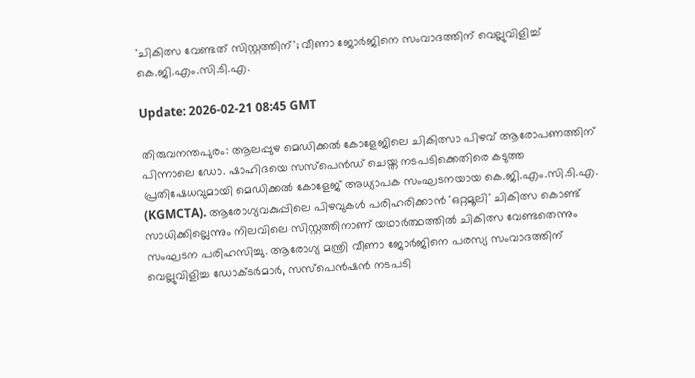'ചികിത്സ വേണ്ടത് സിസ്റ്റത്തിന്'; വീണാ ജോര്‍ജിനെ സംവാദത്തിന് വെല്ലുവിളിച്ച് കെ.ജി.എം.സി.ടി.എ.

Update: 2026-02-21 08:45 GMT

തിരുവനന്തപുരം: ആലപ്പുഴ മെഡിക്കല്‍ കോളേജിലെ ചികിത്സാ പിഴവ് ആരോപണത്തിന് പിന്നാലെ ഡോ. ഷാഹിദയെ സസ്‌പെന്‍ഡ് ചെയ്ത നടപടിക്കെതിരെ കടുത്ത പ്രതിഷേധവുമായി മെഡിക്കല്‍ കോളേജ് അധ്യാപക സംഘടനയായ കെ.ജി.എം.സി.ടി.എ. (KGMCTA). ആരോഗ്യവകുപ്പിലെ പിഴവുകള്‍ പരിഹരിക്കാന്‍ 'ഒറ്റമൂലി' ചികിത്സ കൊണ്ട് സാധിക്കില്ലെന്നും നിലവിലെ സിസ്റ്റത്തിനാണ് യഥാര്‍ത്ഥത്തില്‍ ചികിത്സ വേണ്ടതെന്നും സംഘടന പരിഹസിച്ചു. ആരോഗ്യ മന്ത്രി വീണാ ജോര്‍ജിനെ പരസ്യ സംവാദത്തിന് വെല്ലുവിളിച്ച ഡോക്ടര്‍മാര്‍, സസ്‌പെന്‍ഷന്‍ നടപടി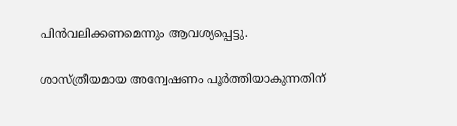പിന്‍വലിക്കണമെന്നും ആവശ്യപ്പെട്ടു.

ശാസ്ത്രീയമായ അന്വേഷണം പൂര്‍ത്തിയാകുന്നതിന്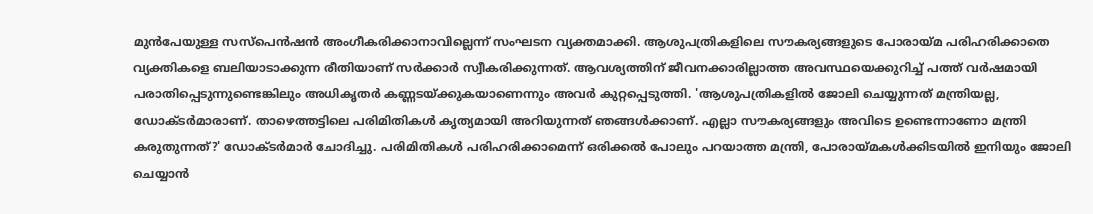മുന്‍പേയുള്ള സസ്‌പെന്‍ഷന്‍ അംഗീകരിക്കാനാവില്ലെന്ന് സംഘടന വ്യക്തമാക്കി. ആശുപത്രികളിലെ സൗകര്യങ്ങളുടെ പോരായ്മ പരിഹരിക്കാതെ വ്യക്തികളെ ബലിയാടാക്കുന്ന രീതിയാണ് സര്‍ക്കാര്‍ സ്വീകരിക്കുന്നത്. ആവശ്യത്തിന് ജീവനക്കാരില്ലാത്ത അവസ്ഥയെക്കുറിച്ച് പത്ത് വര്‍ഷമായി പരാതിപ്പെടുന്നുണ്ടെങ്കിലും അധികൃതര്‍ കണ്ണടയ്ക്കുകയാണെന്നും അവര്‍ കുറ്റപ്പെടുത്തി. 'ആശുപത്രികളില്‍ ജോലി ചെയ്യുന്നത് മന്ത്രിയല്ല, ഡോക്ടര്‍മാരാണ്. താഴെത്തട്ടിലെ പരിമിതികള്‍ കൃത്യമായി അറിയുന്നത് ഞങ്ങള്‍ക്കാണ്. എല്ലാ സൗകര്യങ്ങളും അവിടെ ഉണ്ടെന്നാണോ മന്ത്രി കരുതുന്നത്?' ഡോക്ടര്‍മാര്‍ ചോദിച്ചു. പരിമിതികള്‍ പരിഹരിക്കാമെന്ന് ഒരിക്കല്‍ പോലും പറയാത്ത മന്ത്രി, പോരായ്മകള്‍ക്കിടയില്‍ ഇനിയും ജോലി ചെയ്യാന്‍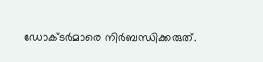ഡോക്ടര്‍മാരെ നിര്‍ബന്ധിക്കരുത്.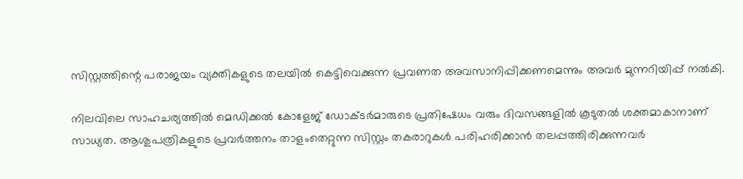സിസ്റ്റത്തിന്റെ പരാജയം വ്യക്തികളുടെ തലയില്‍ കെട്ടിവെക്കുന്ന പ്രവണത അവസാനിപ്പിക്കണമെന്നും അവര്‍ മുന്നറിയിപ്പ് നല്‍കി.

നിലവിലെ സാഹചര്യത്തില്‍ മെഡിക്കല്‍ കോളേജ് ഡോക്ടര്‍മാരുടെ പ്രതിഷേധം വരും ദിവസങ്ങളില്‍ കൂടുതല്‍ ശക്തമാകാനാണ് സാധ്യത. ആശുപത്രികളുടെ പ്രവര്‍ത്തനം താളംതെറ്റുന്ന സിസ്റ്റം തകരാറുകള്‍ പരിഹരിക്കാന്‍ തലപ്പത്തിരിക്കുന്നവര്‍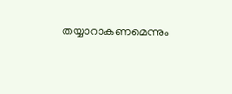തയ്യാറാകണമെന്നും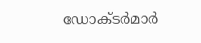ഡോക്ടര്‍മാര്‍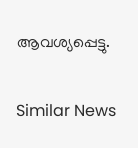ആവശ്യപ്പെട്ടു.

Similar News